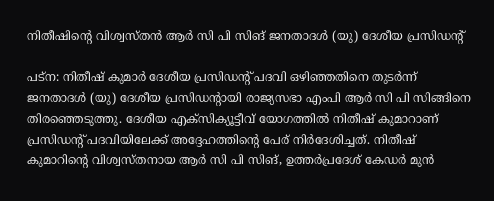നിതീഷിന്റെ വിശ്വസ്തന്‍ ആര്‍ സി പി സിങ് ജനതാദള്‍ (യു) ദേശീയ പ്രസിഡന്റ്

പട്ന: നിതീഷ് കുമാര്‍ ദേശീയ പ്രസിഡന്റ് പദവി ഒഴിഞ്ഞതിനെ തുടര്‍ന്ന് ജനതാദള്‍ (യു) ദേശീയ പ്രസിഡന്റായി രാജ്യസഭാ എംപി ആര്‍ സി പി സിങ്ങിനെ തിരഞ്ഞെടുത്തു. ദേശീയ എക്സിക്യൂട്ടീവ് യോഗത്തില്‍ നിതീഷ് കുമാറാണ് പ്രസിഡന്റ് പദവിയിലേക്ക് അദ്ദേഹത്തിന്റെ പേര് നിര്‍ദേശിച്ചത്. നിതീഷ് കുമാറിന്റെ വിശ്വസ്തനായ ആര്‍ സി പി സിങ്, ഉത്തര്‍പ്രദേശ് കേഡര്‍ മുന്‍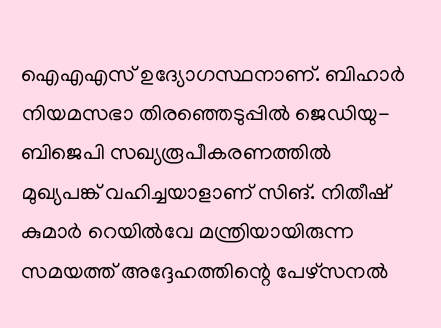ഐഎഎസ് ഉദ്യോഗസ്ഥനാണ്. ബിഹാര്‍ നിയമസഭാ തിരഞ്ഞെടുപ്പില്‍ ജെഡിയു- ബിജെപി സഖ്യരൂപീകരണത്തില്‍ മുഖ്യപങ്ക് വഹിച്ചയാളാണ് സിങ്. നിതീഷ് കുമാര്‍ റെയില്‍വേ മന്ത്രിയായിരുന്ന സമയത്ത് അദ്ദേഹത്തിന്റെ പേഴ്സനല്‍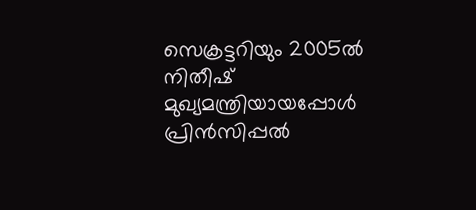സെക്രട്ടറിയും 2005ല്‍ നിതീഷ് മുഖ്യമന്ത്രിയായപ്പോള്‍ പ്രിന്‍സിപ്പല്‍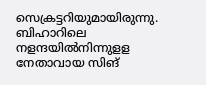സെക്രട്ടറിയുമായിരുന്നു. ബിഹാറിലെ നളന്ദയില്‍നിന്നുളള നേതാവായ സിങ്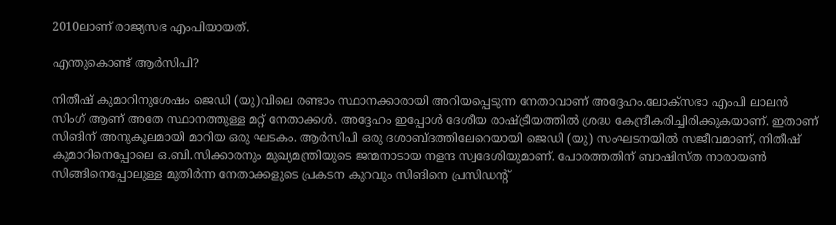2010ലാണ് രാജ്യസഭ എംപിയായത്.

എന്തുകൊണ്ട് ആര്‍സിപി?

നിതീഷ് കുമാറിനുശേഷം ജെഡി (യു)വിലെ രണ്ടാം സ്ഥാനക്കാരായി അറിയപ്പെടുന്ന നേതാവാണ് അദ്ദേഹം.ലോക്സഭാ എംപി ലാലന്‍ സിംഗ് ആണ് അതേ സ്ഥാനത്തുള്ള മറ്റ് നേതാക്കള്‍. അദ്ദേഹം ഇപ്പോള്‍ ദേശീയ രാഷ്ട്രീയത്തില്‍ ശ്രദ്ധ കേന്ദ്രീകരിച്ചിരിക്കുകയാണ്. ഇതാണ് സിങിന് അനുകൂലമായി മാറിയ ഒരു ഘടകം. ആര്‍സിപി ഒരു ദശാബ്ദത്തിലേറെയായി ജെഡി (യു) സംഘടനയില്‍ സജീവമാണ്, നിതീഷ് കുമാറിനെപ്പോലെ ഒ.ബി.സിക്കാരനും മുഖ്യമന്ത്രിയുടെ ജന്മനാടായ നളന്ദ സ്വദേശിയുമാണ്. പോരത്തതിന് ബാഷിസ്ത നാരായണ്‍ സിങ്ങിനെപ്പോലുള്ള മുതിര്‍ന്ന നേതാക്കളുടെ പ്രകടന കുറവും സിങിനെ പ്രസിഡന്റ്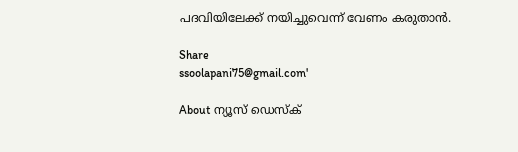പദവിയിലേക്ക് നയിച്ചുവെന്ന് വേണം കരുതാന്‍.

Share
ssoolapani75@gmail.com'

About ന്യൂസ് ഡെസ്ക്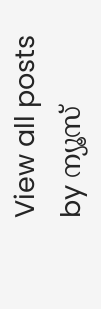View all posts by ന്യൂസ്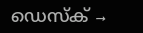ഡെസ്ക് →